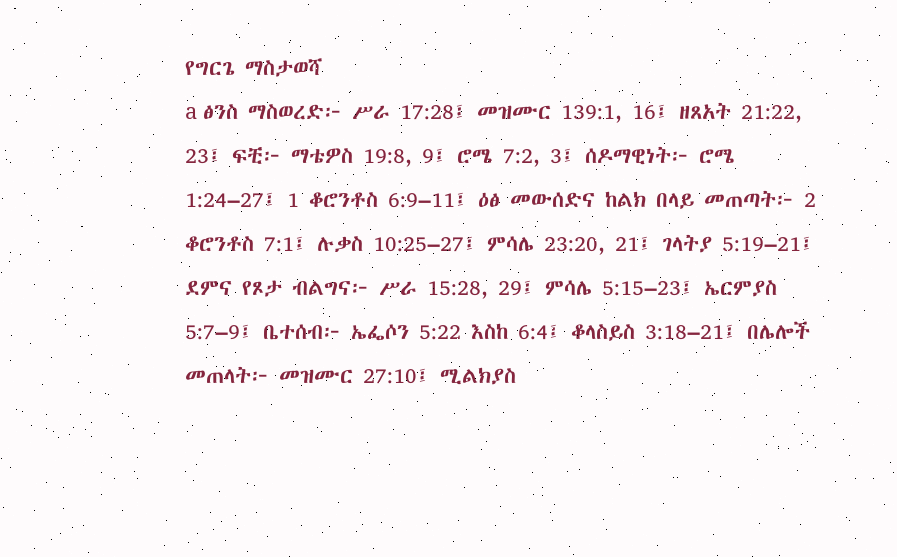የግርጌ ማስታወሻ
a ፅንስ ማስወረድ፦ ሥራ 17:28፤ መዝሙር 139:1, 16፤ ዘጸአት 21:22, 23፤ ፍቺ፦ ማቴዎስ 19:8, 9፤ ሮሜ 7:2, 3፤ ሰዶማዊነት፦ ሮሜ 1:24–27፤ 1 ቆሮንቶስ 6:9–11፤ ዕፅ መውሰድና ከልክ በላይ መጠጣት፦ 2 ቆሮንቶስ 7:1፤ ሉቃስ 10:25–27፤ ምሳሌ 23:20, 21፤ ገላትያ 5:19–21፤ ደምና የጾታ ብልግና፦ ሥራ 15:28, 29፤ ምሳሌ 5:15–23፤ ኤርምያስ 5:7–9፤ ቤተሰብ፦ ኤፌሶን 5:22 እስከ 6:4፤ ቆላስይስ 3:18–21፤ በሌሎች መጠላት፦ መዝሙር 27:10፤ ሚልክያስ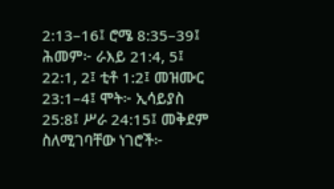2:13–16፤ ሮሜ 8:35–39፤ ሕመም፦ ራእይ 21:4, 5፤ 22:1, 2፤ ቲቶ 1:2፤ መዝሙር 23:1–4፤ ሞት፦ ኢሳይያስ 25:8፤ ሥራ 24:15፤ መቅደም ስለሚገባቸው ነገሮች፦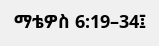ማቴዎስ 6:19–34፤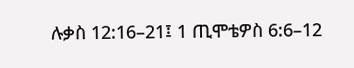ሉቃስ 12:16–21፤ 1 ጢሞቴዎስ 6:6–12